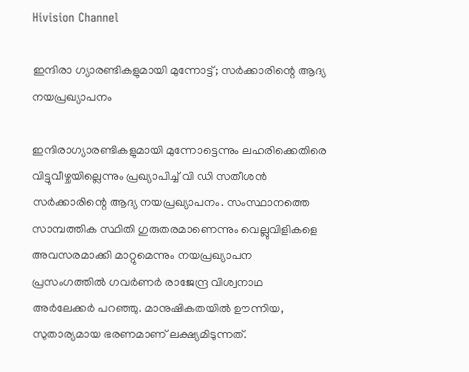Hivision Channel

ഇന്ദിരാ ഗ്യാരണ്ടികളുമായി മുന്നോട്ട്; സര്‍ക്കാരിന്റെ ആദ്യ നയപ്രഖ്യാപനം

ഇന്ദിരാഗ്യാരണ്ടികളുമായി മുന്നോട്ടെന്നും ലഹരിക്കെതിരെ വിട്ടുവീഴ്ചയില്ലെന്നും പ്രഖ്യാപിച്ച് വി ഡി സതീശന്‍ സര്‍ക്കാരിന്റെ ആദ്യ നയപ്രഖ്യാപനം. സംസ്ഥാനത്തെ സാമ്പത്തിക സ്ഥിതി ഗുരുതരമാണെന്നും വെല്ലുവിളികളെ അവസരമാക്കി മാറ്റുമെന്നും നയപ്രഖ്യാപന പ്രസംഗത്തില്‍ ഗവര്‍ണര്‍ രാജേന്ദ്ര വിശ്വനാഥ അര്‍ലേക്കര്‍ പറഞ്ഞു. മാനുഷികതയില്‍ ഊന്നിയ, സുതാര്യമായ ഭരണമാണ് ലക്ഷ്യമിടുന്നത്.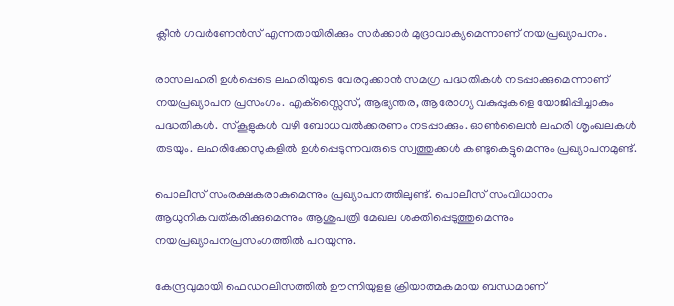ക്ലീന്‍ ഗവര്‍ണേന്‍സ് എന്നതായിരിക്കും സര്‍ക്കാര്‍ മുദ്രാവാക്യമെന്നാണ് നയപ്രഖ്യാപനം.

രാസലഹരി ഉള്‍പ്പെടെ ലഹരിയുടെ വേരറുക്കാന്‍ സമഗ്ര പദ്ധതികള്‍ നടപ്പാക്കുമെന്നാണ് നയപ്രഖ്യാപന പ്രസംഗം. എക്സ്സൈസ്, ആഭ്യന്തര, ആരോഗ്യ വകുപ്പുകളെ യോജിപ്പിച്ചാകും പദ്ധതികള്‍. സ്‌കൂളുകള്‍ വഴി ബോധവല്‍ക്കരണം നടപ്പാക്കും. ഓണ്‍ലൈന്‍ ലഹരി ശൃംഖലകള്‍ തടയും. ലഹരിക്കേസുകളില്‍ ഉള്‍പ്പെടുന്നവരുടെ സ്വത്തുക്കള്‍ കണ്ടുകെട്ടുമെന്നും പ്രഖ്യാപനമുണ്ട്.

പൊലീസ് സംരക്ഷകരാകുമെന്നും പ്രഖ്യാപനത്തിലുണ്ട്. പൊലീസ് സംവിധാനം ആധുനികവത്കരിക്കുമെന്നും ആശുപത്രി മേഖല ശക്തിപ്പെടുത്തുമെന്നും നയപ്രഖ്യാപനപ്രസംഗത്തില്‍ പറയുന്നു.

കേന്ദ്രവുമായി ഫെഡറലിസത്തില്‍ ഊന്നിയുളള ക്രിയാത്മകമായ ബന്ധമാണ്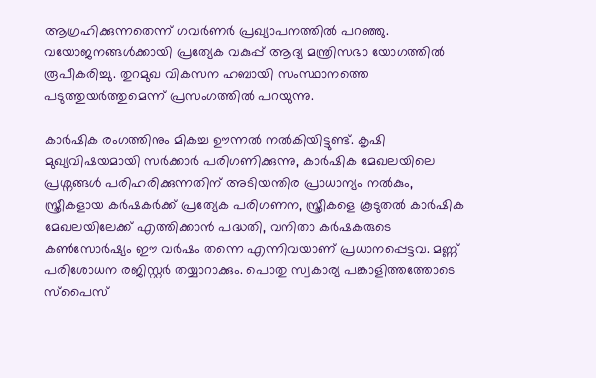ആഗ്രഹിക്കുന്നതെന്ന് ഗവര്‍ണര്‍ പ്രഖ്യാപനത്തില്‍ പറഞ്ഞു. വയോജനങ്ങള്‍ക്കായി പ്രത്യേക വകുപ്പ് ആദ്യ മന്ത്രിസഭാ യോഗത്തില്‍ രൂപീകരിച്ചു. തുറമുഖ വികസന ഹബായി സംസ്ഥാനത്തെ പടുത്തുയര്‍ത്തുമെന്ന് പ്രസംഗത്തില്‍ പറയുന്നു.

കാര്‍ഷിക രംഗത്തിനും മികച്ച ഊന്നല്‍ നല്‍കിയിട്ടുണ്ട്. കൃഷി മുഖ്യവിഷയമായി സര്‍ക്കാര്‍ പരിഗണിക്കുന്നു, കാര്‍ഷിക മേഖലയിലെ പ്രശ്നങ്ങള്‍ പരിഹരിക്കുന്നതിന് അടിയന്തിര പ്രാധാന്യം നല്‍കും, സ്ത്രീകളായ കര്‍ഷകര്‍ക്ക് പ്രത്യേക പരിഗണന, സ്ത്രീകളെ കൂടുതല്‍ കാര്‍ഷിക മേഖലയിലേക്ക് എത്തിക്കാന്‍ പദ്ധതി, വനിതാ കര്‍ഷകരുടെ കണ്‍സോര്‍ഷ്യം ഈ വര്‍ഷം തന്നെ എന്നിവയാണ് പ്രധാനപ്പെട്ടവ. മണ്ണ് പരിശോധന രജിസ്റ്റര്‍ തയ്യാറാക്കും. പൊതു സ്വകാര്യ പങ്കാളിത്തത്തോടെ സ്‌പൈസ്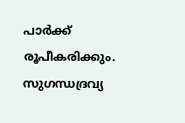പാര്‍ക്ക് രൂപീകരിക്കും. സുഗന്ധദ്രവ്യ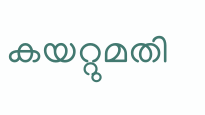കയറ്റുമതി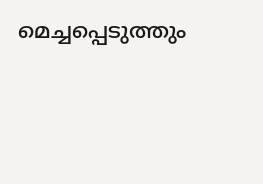മെച്ചപ്പെടുത്തും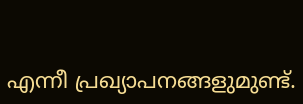എന്നീ പ്രഖ്യാപനങ്ങളുമുണ്ട്.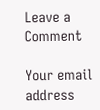Leave a Comment

Your email address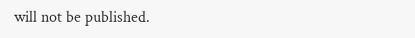will not be published.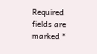Required fields are marked *